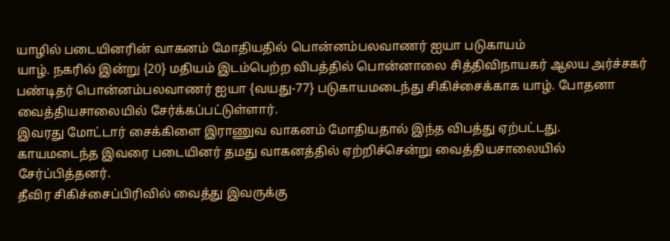யாழில் படையினரின் வாகனம் மோதியதில் பொன்னம்பலவாணர் ஐயா படுகாயம்
யாழ். நகரில் இன்று {20} மதியம் இடம்பெற்ற விபத்தில் பொன்னாலை சித்திவிநாயகர் ஆலய அர்ச்சகர் பண்டிதர் பொன்னம்பலவாணர் ஐயா {வயது-77} படுகாயமடைந்து சிகிச்சைக்காக யாழ். போதனா வைத்தியசாலையில் சேர்க்கப்பட்டுள்ளார்.
இவரது மோட்டார் சைக்கிளை இராணுவ வாகனம் மோதியதால் இந்த விபத்து ஏற்பட்டது.
காயமடைந்த இவரை படையினர் தமது வாகனத்தில் ஏற்றிச்சென்று வைத்தியசாலையில் சேர்ப்பித்தனர்.
தீவிர சிகிச்சைப்பிரிவில் வைத்து இவருக்கு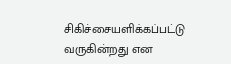சிகிச்சையளிக்கப்பட்டு வருகின்றது என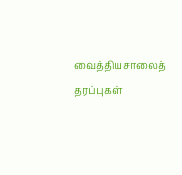வைத்தியசாலைத் தரப்புகள்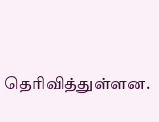தெரிவித்துள்ளன.